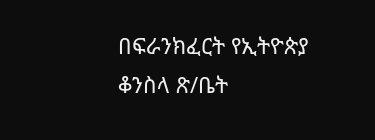በፍራንክፈርት የኢትዮጵያ ቆንስላ ጽ/ቤት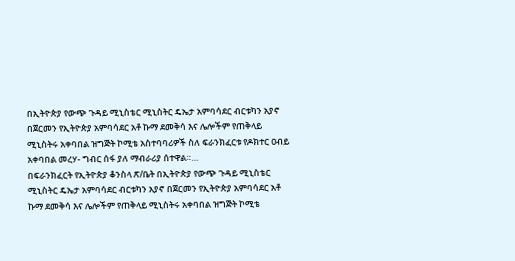በኢትዮጵያ የውጭ ጉዳይ ሚኒስቴር ሚኒስትር ዴኤታ አምባሳደር ብርቱካን አያኖ በጀርመን የኢትዮጵያ አምባሳደር አቶ ኩማ ደመቅሳ እና ሌሎችም የጠቅላይ ሚኒስትሩ አቀባበል ዝግጅት ኮሚቴ አስተባባሪዎች ስለ ፍራንክፈርቱ የዶክተር ዐብይ አቀባበል መረሃ- ግብር ሰፋ ያለ ማብራሪያ ሰተዋል።…
በፍራንክፈርት የኢትዮጵያ ቆንስላ ጽ/ቤት በኢትዮጵያ የውጭ ጉዳይ ሚኒስቴር ሚኒስትር ዴኤታ አምባሳደር ብርቱካን አያኖ በጀርመን የኢትዮጵያ አምባሳደር አቶ ኩማ ደመቅሳ እና ሌሎችም የጠቅላይ ሚኒስትሩ አቀባበል ዝግጅት ኮሚቴ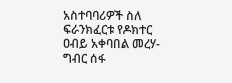አስተባባሪዎች ስለ ፍራንክፈርቱ የዶክተር ዐብይ አቀባበል መረሃ- ግብር ሰፋ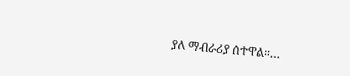ያለ ማብራሪያ ሰተዋል።…